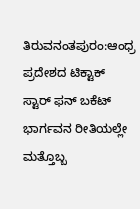ತಿರುವನಂತಪುರಂ:ಆಂಧ್ರ ಪ್ರದೇಶದ ಟಿಕ್ಟಾಕ್ ಸ್ಟಾರ್ ಫನ್ ಬಕೆಟ್ ಭಾರ್ಗವನ ರೀತಿಯಲ್ಲೇ ಮತ್ತೊಬ್ಬ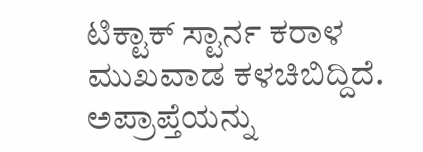ಟಿಕ್ಟಾಕ್ ಸ್ಟಾರ್ನ ಕರಾಳ ಮುಖವಾಡ ಕಳಚಿಬಿದ್ದಿದೆ. ಅಪ್ರಾಪ್ತೆಯನ್ನು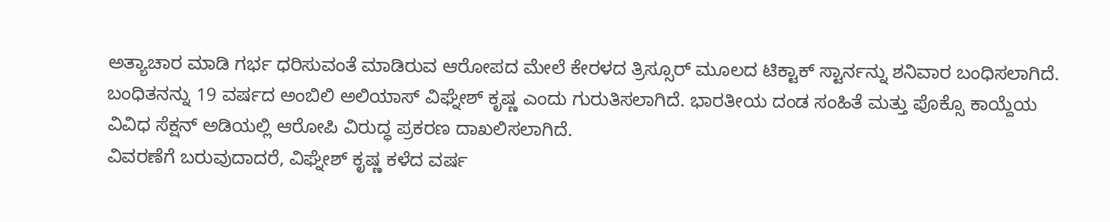ಅತ್ಯಾಚಾರ ಮಾಡಿ ಗರ್ಭ ಧರಿಸುವಂತೆ ಮಾಡಿರುವ ಆರೋಪದ ಮೇಲೆ ಕೇರಳದ ತ್ರಿಸ್ಸೂರ್ ಮೂಲದ ಟಿಕ್ಟಾಕ್ ಸ್ಟಾರ್ನನ್ನು ಶನಿವಾರ ಬಂಧಿಸಲಾಗಿದೆ.
ಬಂಧಿತನನ್ನು 19 ವರ್ಷದ ಅಂಬಿಲಿ ಅಲಿಯಾಸ್ ವಿಘ್ನೇಶ್ ಕೃಷ್ಣ ಎಂದು ಗುರುತಿಸಲಾಗಿದೆ. ಭಾರತೀಯ ದಂಡ ಸಂಹಿತೆ ಮತ್ತು ಪೊಕ್ಸೊ ಕಾಯ್ದೆಯ ವಿವಿಧ ಸೆಕ್ಷನ್ ಅಡಿಯಲ್ಲಿ ಆರೋಪಿ ವಿರುದ್ಧ ಪ್ರಕರಣ ದಾಖಲಿಸಲಾಗಿದೆ.
ವಿವರಣೆಗೆ ಬರುವುದಾದರೆ, ವಿಘ್ನೇಶ್ ಕೃಷ್ಣ ಕಳೆದ ವರ್ಷ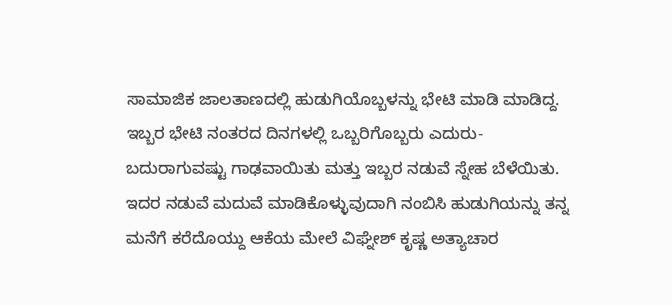ಸಾಮಾಜಿಕ ಜಾಲತಾಣದಲ್ಲಿ ಹುಡುಗಿಯೊಬ್ಬಳನ್ನು ಭೇಟಿ ಮಾಡಿ ಮಾಡಿದ್ದ. ಇಬ್ಬರ ಭೇಟಿ ನಂತರದ ದಿನಗಳಲ್ಲಿ ಒಬ್ಬರಿಗೊಬ್ಬರು ಎದುರು-ಬದುರಾಗುವಷ್ಟು ಗಾಢವಾಯಿತು ಮತ್ತು ಇಬ್ಬರ ನಡುವೆ ಸ್ನೇಹ ಬೆಳೆಯಿತು.
ಇದರ ನಡುವೆ ಮದುವೆ ಮಾಡಿಕೊಳ್ಳುವುದಾಗಿ ನಂಬಿಸಿ ಹುಡುಗಿಯನ್ನು ತನ್ನ ಮನೆಗೆ ಕರೆದೊಯ್ದು ಆಕೆಯ ಮೇಲೆ ವಿಘ್ನೇಶ್ ಕೃಷ್ಣ ಅತ್ಯಾಚಾರ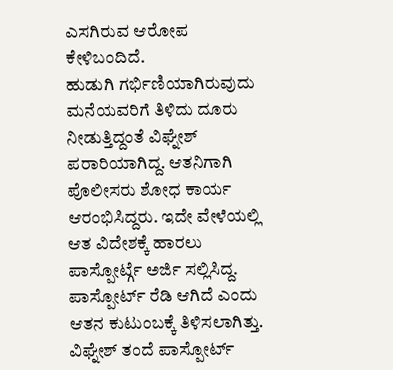ಎಸಗಿರುವ ಆರೋಪ ಕೇಳಿಬಂದಿದೆ.
ಹುಡುಗಿ ಗರ್ಭಿಣಿಯಾಗಿರುವುದು ಮನೆಯವರಿಗೆ ತಿಳಿದು ದೂರು ನೀಡುತ್ತಿದ್ದಂತೆ ವಿಘ್ನೇಶ್ ಪರಾರಿಯಾಗಿದ್ದ. ಆತನಿಗಾಗಿ ಪೊಲೀಸರು ಶೋಧ ಕಾರ್ಯ ಆರಂಭಿಸಿದ್ದರು. ಇದೇ ವೇಳೆಯಲ್ಲಿ ಆತ ವಿದೇಶಕ್ಕೆ ಹಾರಲು ಪಾಸ್ಪೋರ್ಟ್ಗೆ ಅರ್ಜಿ ಸಲ್ಲಿಸಿದ್ದ. ಪಾಸ್ಪೋರ್ಟ್ ರೆಡಿ ಆಗಿದೆ ಎಂದು ಆತನ ಕುಟುಂಬಕ್ಕೆ ತಿಳಿಸಲಾಗಿತ್ತು.
ವಿಘ್ನೇಶ್ ತಂದೆ ಪಾಸ್ಪೋರ್ಟ್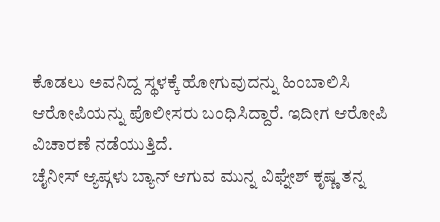ಕೊಡಲು ಅವನಿದ್ದ ಸ್ಥಳಕ್ಕೆ ಹೋಗುವುದನ್ನು ಹಿಂಬಾಲಿಸಿ ಆರೋಪಿಯನ್ನು ಪೊಲೀಸರು ಬಂಧಿಸಿದ್ದಾರೆ. ಇದೀಗ ಆರೋಪಿ ವಿಚಾರಣೆ ನಡೆಯುತ್ತಿದೆ.
ಚೈನೀಸ್ ಆ್ಯಪ್ಗಳು ಬ್ಯಾನ್ ಆಗುವ ಮುನ್ನ ವಿಘ್ನೇಶ್ ಕೃಷ್ಣ ತನ್ನ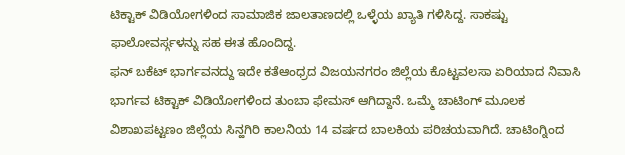ಟಿಕ್ಟಾಕ್ ವಿಡಿಯೋಗಳಿಂದ ಸಾಮಾಜಿಕ ಜಾಲತಾಣದಲ್ಲಿ ಒಳ್ಳೆಯ ಖ್ಯಾತಿ ಗಳಿಸಿದ್ದ. ಸಾಕಷ್ಟು ಫಾಲೋವರ್ಸ್ಗಳನ್ನು ಸಹ ಈತ ಹೊಂದಿದ್ದ.
ಫನ್ ಬಕೆಟ್ ಭಾರ್ಗವನದ್ದು ಇದೇ ಕತೆಆಂಧ್ರದ ವಿಜಯನಗರಂ ಜಿಲ್ಲೆಯ ಕೊಟ್ಟವಲಸಾ ಏರಿಯಾದ ನಿವಾಸಿ ಭಾರ್ಗವ ಟಿಕ್ಟಾಕ್ ವಿಡಿಯೋಗಳಿಂದ ತುಂಬಾ ಫೇಮಸ್ ಆಗಿದ್ದಾನೆ. ಒಮ್ಮೆ ಚಾಟಿಂಗ್ ಮೂಲಕ ವಿಶಾಖಪಟ್ಟಣಂ ಜಿಲ್ಲೆಯ ಸಿನ್ಹಗಿರಿ ಕಾಲನಿಯ 14 ವರ್ಷದ ಬಾಲಕಿಯ ಪರಿಚಯವಾಗಿದೆ. ಚಾಟಿಂಗ್ನಿಂದ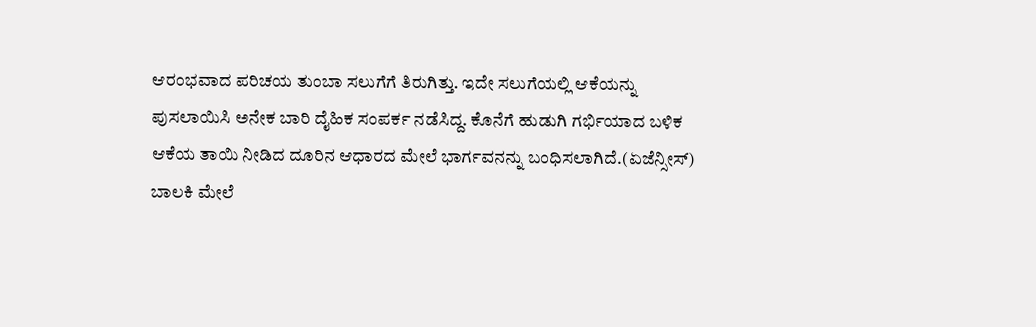ಆರಂಭವಾದ ಪರಿಚಯ ತುಂಬಾ ಸಲುಗೆಗೆ ತಿರುಗಿತ್ತು. ಇದೇ ಸಲುಗೆಯಲ್ಲಿ ಆಕೆಯನ್ನು ಪುಸಲಾಯಿಸಿ ಅನೇಕ ಬಾರಿ ದೈಹಿಕ ಸಂಪರ್ಕ ನಡೆಸಿದ್ದ. ಕೊನೆಗೆ ಹುಡುಗಿ ಗರ್ಭಿಯಾದ ಬಳಿಕ ಆಕೆಯ ತಾಯಿ ನೀಡಿದ ದೂರಿನ ಆಧಾರದ ಮೇಲೆ ಭಾರ್ಗವನನ್ನು ಬಂಧಿಸಲಾಗಿದೆ.(ಏಜೆನ್ಸೀಸ್)
ಬಾಲಕಿ ಮೇಲೆ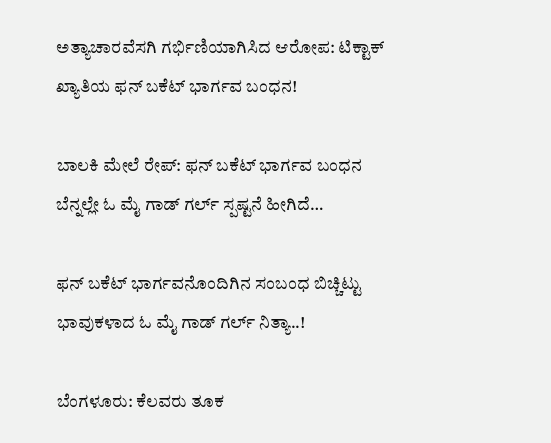ಅತ್ಯಾಚಾರವೆಸಗಿ ಗರ್ಭಿಣಿಯಾಗಿಸಿದ ಆರೋಪ: ಟಿಕ್ಟಾಕ್ ಖ್ಯಾತಿಯ ಫನ್ ಬಕೆಟ್ ಭಾರ್ಗವ ಬಂಧನ!

ಬಾಲಕಿ ಮೇಲೆ ರೇಪ್: ಫನ್ ಬಕೆಟ್ ಭಾರ್ಗವ ಬಂಧನ ಬೆನ್ನಲ್ಲೇ ಓ ಮೈ ಗಾಡ್ ಗರ್ಲ್ ಸ್ಪಷ್ಟನೆ ಹೀಗಿದೆ…

ಫನ್ ಬಕೆಟ್ ಭಾರ್ಗವನೊಂದಿಗಿನ ಸಂಬಂಧ ಬಿಚ್ಚಿಟ್ಟು ಭಾವುಕಳಾದ ಓ ಮೈ ಗಾಡ್ ಗರ್ಲ್ ನಿತ್ಯಾ..!

ಬೆಂಗಳೂರು: ಕೆಲವರು ತೂಕ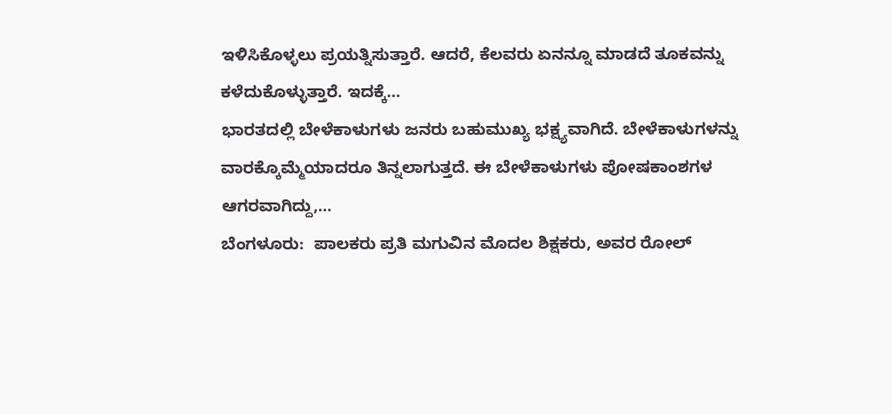ಇಳಿಸಿಕೊಳ್ಳಲು ಪ್ರಯತ್ನಿಸುತ್ತಾರೆ. ಆದರೆ, ಕೆಲವರು ಏನನ್ನೂ ಮಾಡದೆ ತೂಕವನ್ನು ಕಳೆದುಕೊಳ್ಳುತ್ತಾರೆ. ಇದಕ್ಕೆ…
ಭಾರತದಲ್ಲಿ ಬೇಳೆಕಾಳುಗಳು ಜನರು ಬಹುಮುಖ್ಯ ಭಕ್ಷ್ಯವಾಗಿದೆ. ಬೇಳೆಕಾಳುಗಳನ್ನು ವಾರಕ್ಕೊಮ್ಮೆಯಾದರೂ ತಿನ್ನಲಾಗುತ್ತದೆ. ಈ ಬೇಳೆಕಾಳುಗಳು ಪೋಷಕಾಂಶಗಳ ಆಗರವಾಗಿದ್ದು,…
ಬೆಂಗಳೂರು:  ಪಾಲಕರು ಪ್ರತಿ ಮಗುವಿನ ಮೊದಲ ಶಿಕ್ಷಕರು, ಅವರ ರೋಲ್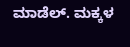ಮಾಡೆಲ್. ಮಕ್ಕಳ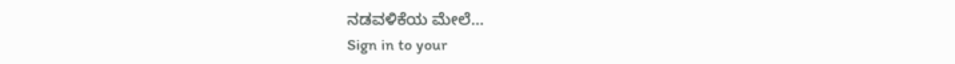ನಡವಳಿಕೆಯ ಮೇಲೆ…
Sign in to your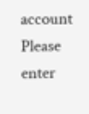account
Please enter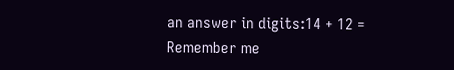an answer in digits:14 + 12 =
Remember me